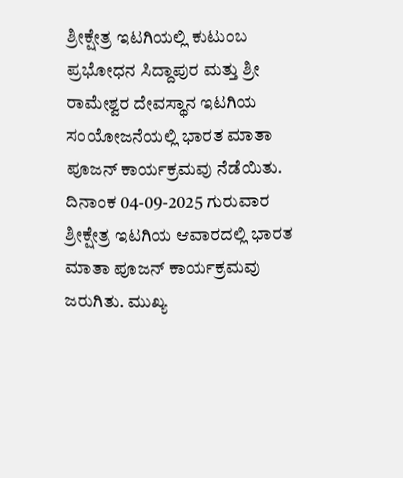ಶ್ರೀಕ್ಷೇತ್ರ ಇಟಗಿಯಲ್ಲಿ ಕುಟುಂಬ ಪ್ರಭೋಧನ ಸಿದ್ದಾಪುರ ಮತ್ತು ಶ್ರೀ ರಾಮೇಶ್ವರ ದೇವಸ್ಥಾನ ಇಟಗಿಯ ಸಂಯೋಜನೆಯಲ್ಲಿ ಭಾರತ ಮಾತಾ ಪೂಜನ್ ಕಾರ್ಯಕ್ರಮವು ನೆಡೆಯಿತು.
ದಿನಾಂಕ 04-09-2025 ಗುರುವಾರ ಶ್ರೀಕ್ಷೇತ್ರ ಇಟಗಿಯ ಆವಾರದಲ್ಲಿ ಭಾರತ ಮಾತಾ ಪೂಜನ್ ಕಾರ್ಯಕ್ರಮವು ಜರುಗಿತು. ಮುಖ್ಯ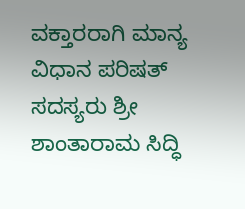ವಕ್ತಾರರಾಗಿ ಮಾನ್ಯ ವಿಧಾನ ಪರಿಷತ್ ಸದಸ್ಯರು ಶ್ರೀ ಶಾಂತಾರಾಮ ಸಿದ್ಧಿ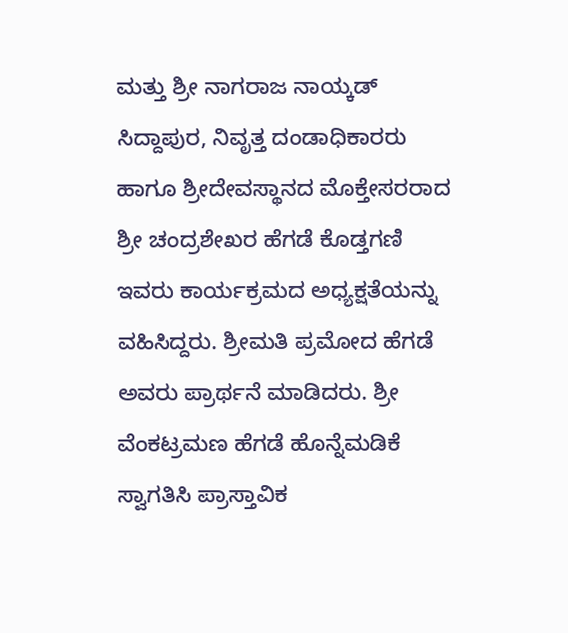ಮತ್ತು ಶ್ರೀ ನಾಗರಾಜ ನಾಯ್ಕಡ್ ಸಿದ್ದಾಪುರ, ನಿವೃತ್ತ ದಂಡಾಧಿಕಾರರು ಹಾಗೂ ಶ್ರೀದೇವಸ್ಥಾನದ ಮೊಕ್ತೇಸರರಾದ ಶ್ರೀ ಚಂದ್ರಶೇಖರ ಹೆಗಡೆ ಕೊಡ್ತಗಣಿ ಇವರು ಕಾರ್ಯಕ್ರಮದ ಅಧ್ಯಕ್ಷತೆಯನ್ನು ವಹಿಸಿದ್ದರು. ಶ್ರೀಮತಿ ಪ್ರಮೋದ ಹೆಗಡೆ ಅವರು ಪ್ರಾರ್ಥನೆ ಮಾಡಿದರು. ಶ್ರೀ ವೆಂಕಟ್ರಮಣ ಹೆಗಡೆ ಹೊನ್ನೆಮಡಿಕೆ ಸ್ವಾಗತಿಸಿ ಪ್ರಾಸ್ತಾವಿಕ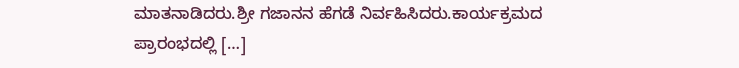ಮಾತನಾಡಿದರು.ಶ್ರೀ ಗಜಾನನ ಹೆಗಡೆ ನಿರ್ವಹಿಸಿದರು.ಕಾರ್ಯಕ್ರಮದ ಪ್ರಾರಂಭದಲ್ಲಿ […]